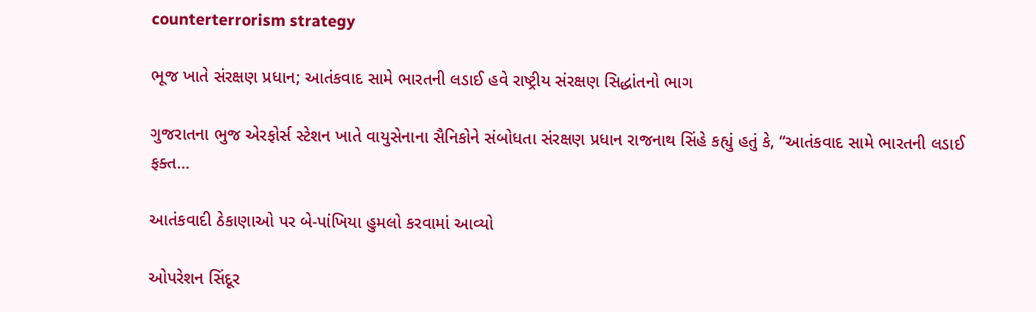counterterrorism strategy

ભૂજ ખાતે સંરક્ષણ પ્રધાન; આતંકવાદ સામે ભારતની લડાઈ હવે રાષ્ટ્રીય સંરક્ષણ સિદ્ધાંતનો ભાગ

ગુજરાતના ભુજ એરફોર્સ સ્ટેશન ખાતે વાયુસેનાના સૈનિકોને સંબોધતા સંરક્ષણ પ્રધાન રાજનાથ સિંહે કહ્યું હતું કે, “આતંકવાદ સામે ભારતની લડાઈ ફક્ત…

આતંકવાદી ઠેકાણાઓ પર બે-પાંખિયા હુમલો કરવામાં આવ્યો

ઓપરેશન સિંદૂર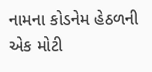નામના કોડનેમ હેઠળની એક મોટી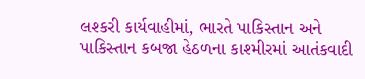લશ્કરી કાર્યવાહીમાં, ભારતે પાકિસ્તાન અને પાકિસ્તાન કબજા હેઠળના કાશ્મીરમાં આતંકવાદી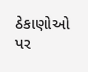ઠેકાણોઓ પર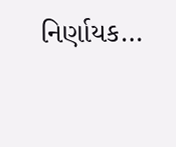નિર્ણાયક…